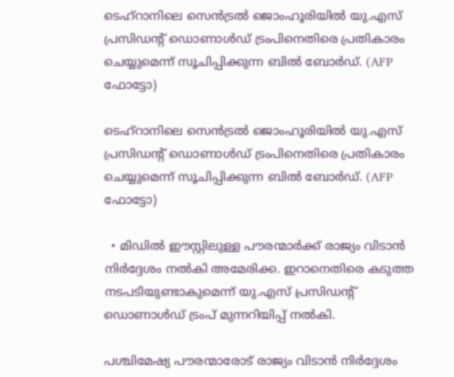ടെഹ്റാനിലെ സെൻട്രൽ ജൊംഹൂരിയില്‍ യു.എസ് പ്രസിഡന്റ് ഡൊണാൾഡ് ട്രംപിനെതിരെ പ്രതികാരം ചെയ്യുമെന്ന് സൂചിപ്പിക്കുന്ന ബില്‍ ബോര്‍ഡ്. (AFP ഫോട്ടോ)

ടെഹ്റാനിലെ സെൻട്രൽ ജൊംഹൂരിയില്‍ യു.എസ് പ്രസിഡന്റ് ഡൊണാൾഡ് ട്രംപിനെതിരെ പ്രതികാരം ചെയ്യുമെന്ന് സൂചിപ്പിക്കുന്ന ബില്‍ ബോര്‍ഡ്. (AFP ഫോട്ടോ)

  • മിഡിൽ ഈസ്റ്റിലുള്ള പൗരന്മാർക്ക് രാജ്യം വിടാൻ നിർദ്ദേശം നൽകി അമേരിക്ക. ഇറാനെതിരെ കടുത്ത നടപടിയുണ്ടാകുമെന്ന് യു.എസ് പ്രസിഡന്റ് ഡൊണാൾഡ് ട്രംപ് മുന്നറിയിപ്പ് നൽകി.

പശ്ചിമേഷ്യ പൗരന്മാരോട് രാജ്യം വിടാന്‍ നിര്‍ദ്ദേശം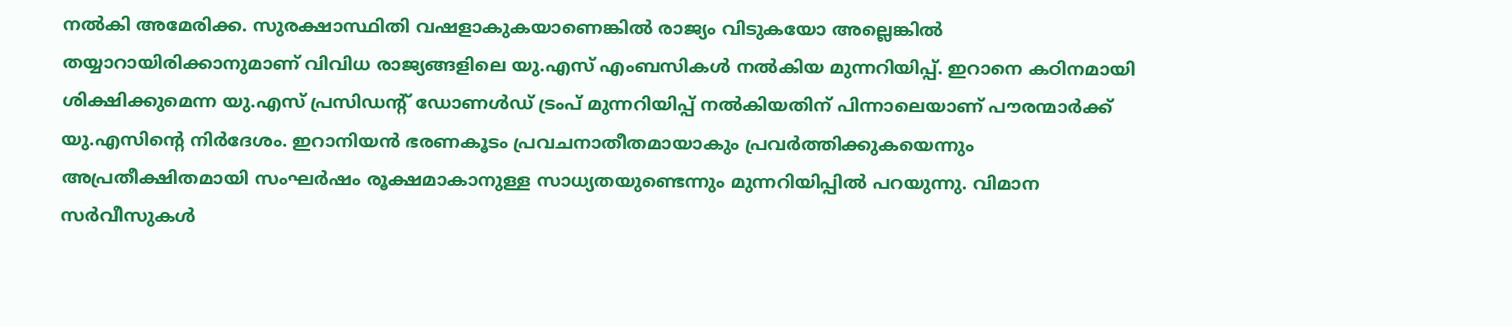നല്‍കി അമേരിക്ക. സുരക്ഷാസ്ഥിതി വഷളാകുകയാണെങ്കിൽ രാജ്യം വിടുകയോ അല്ലെങ്കില്‍ തയ്യാറായിരിക്കാനുമാണ് വിവിധ രാജ്യങ്ങളിലെ യു.എസ് എംബസികള്‍ നല്‍കിയ മുന്നറിയിപ്പ്. ഇറാനെ കഠിനമായി ശിക്ഷിക്കുമെന്ന യു.എസ് പ്രസിഡന്‍റ് ‍ഡോണള്‍ഡ് ട്രംപ് മുന്നറിയിപ്പ് നല്‍കിയതിന് പിന്നാലെയാണ് പൗരന്മാര്‍ക്ക് യു.എസിന്‍റെ നിര്‍ദേശം. ഇറാനിയൻ ഭരണകൂടം പ്രവചനാതീതമായാകും പ്രവര്‍ത്തിക്കുകയെന്നും അപ്രതീക്ഷിതമായി സംഘർഷം രൂക്ഷമാകാനുള്ള സാധ്യതയുണ്ടെന്നും മുന്നറിയിപ്പിൽ പറയുന്നു. വിമാന സർവീസുകൾ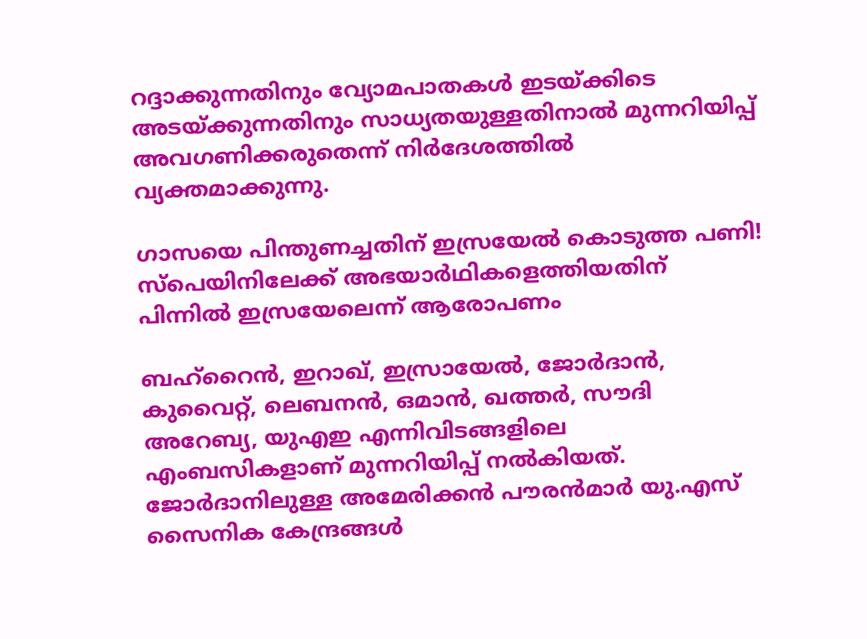റദ്ദാക്കുന്നതിനും വ്യോമപാതകൾ ഇടയ്ക്കിടെ അടയ്ക്കുന്നതിനും സാധ്യതയുള്ളതിനാല്‍ മുന്നറിയിപ്പ് അവഗണിക്കരുതെന്ന് നിര്‍ദേശത്തില്‍ വ്യക്തമാക്കുന്നു.

ഗാസയെ പിന്തുണച്ചതിന് ഇസ്രയേല്‍ കൊടുത്ത പണി! സ്പെയിനിലേക്ക് അഭയാര്‍ഥികളെത്തിയതിന് പിന്നില്‍ ഇസ്രയേലെന്ന് ആരോപണം

ബഹ്‌റൈൻ, ഇറാഖ്, ഇസ്രായേൽ, ജോർദാൻ, കുവൈറ്റ്, ലെബനൻ, ഒമാൻ, ഖത്തർ, സൗദി അറേബ്യ, യുഎഇ എന്നിവിടങ്ങളിലെ എംബസികളാണ് മുന്നറിയിപ്പ് നല്‍കിയത്. ജോര്‍ദാനിലുള്ള അമേരിക്കന്‍ പൗരന്‍മാര്‍ യു.എസ് സൈനിക കേന്ദ്രങ്ങള്‍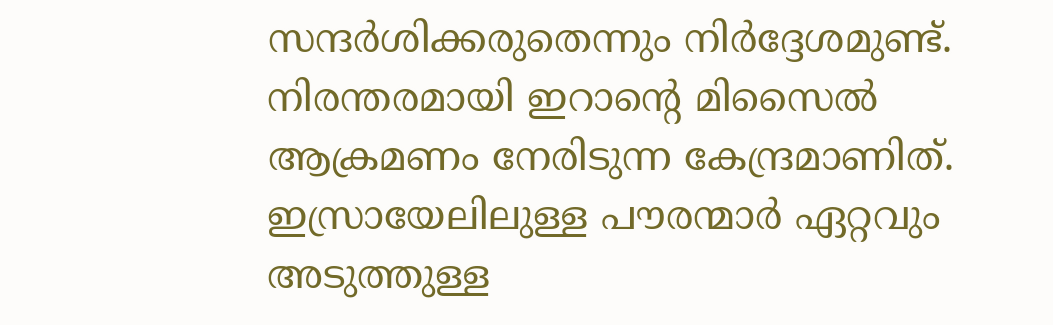സന്ദര്‍ശിക്കരുതെന്നും നിര്‍ദ്ദേശമുണ്ട്. നിരന്തരമായി ഇറാന്‍റെ മിസൈല്‍ ആക്രമണം നേരിടുന്ന കേന്ദ്രമാണിത്. ഇസ്രായേലിലുള്ള പൗരന്മാര്‍ ഏറ്റവും അടുത്തുള്ള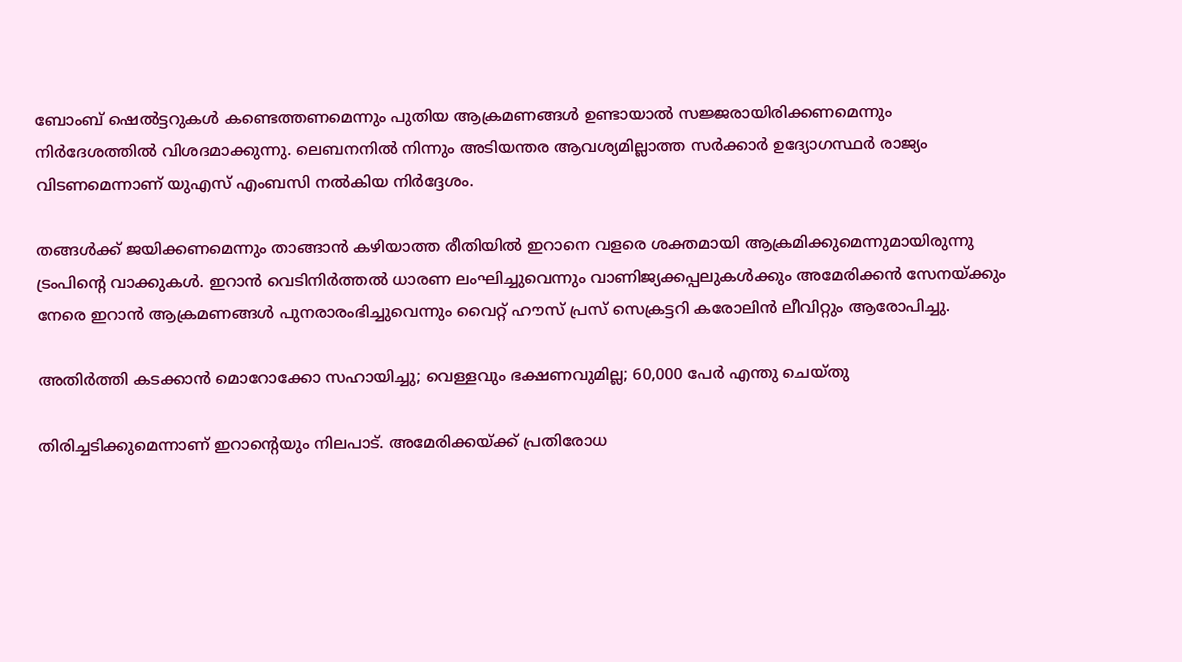ബോംബ് ഷെൽട്ടറുകള്‍ കണ്ടെത്തണമെന്നും പുതിയ ആക്രമണങ്ങൾ ഉണ്ടായാൽ സജ്ജരായിരിക്കണമെന്നും നിര്‍ദേശത്തില്‍ വിശദമാക്കുന്നു. ലെബനനില്‍ നിന്നും അടിയന്തര ആവശ്യമില്ലാത്ത സര്‍ക്കാര്‍ ഉദ്യോഗസ്ഥര്‍ രാജ്യം വിടണമെന്നാണ് യുഎസ് എംബസി നല്‍കിയ നിര്‍ദ്ദേശം.

തങ്ങള്‍ക്ക് ജയിക്കണമെന്നും താങ്ങാന്‍ കഴിയാത്ത രീതിയില്‍ ഇറാനെ വളരെ ശക്തമായി ആക്രമിക്കുമെന്നുമായിരുന്നു ട്രംപിന്‍റെ വാക്കുകള്‍. ഇറാന്‍ വെടിനിർത്തൽ ധാരണ ലംഘിച്ചുവെന്നും വാണിജ്യക്കപ്പലുകൾക്കും അമേരിക്കൻ സേനയ്ക്കും നേരെ ഇറാൻ ആക്രമണങ്ങൾ പുനരാരംഭിച്ചുവെന്നും വൈറ്റ് ഹൗസ് പ്രസ് സെക്രട്ടറി കരോലിൻ ലീവിറ്റും ആരോപിച്ചു.

അതിര്‍ത്തി കടക്കാന്‍ മൊറോക്കോ സഹായിച്ചു; വെള്ളവും ഭക്ഷണവുമില്ല; 60,000 പേര്‍ എന്തു ചെയ്തു

തിരിച്ചടിക്കുമെന്നാണ് ഇറാന്‍റെയും നിലപാട്. അമേരിക്കയ്ക്ക് പ്രതിരോധ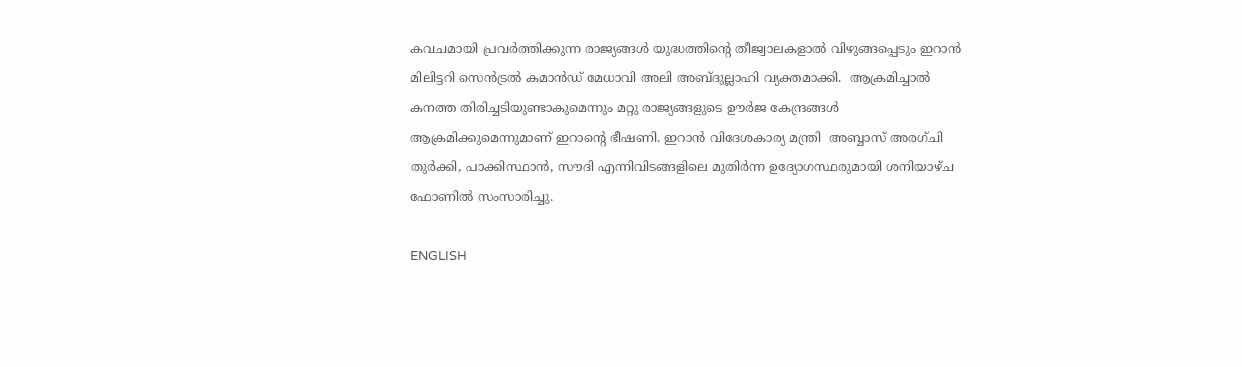കവചമായി പ്രവർത്തിക്കുന്ന രാജ്യങ്ങള്‍ യുദ്ധത്തിന്റെ തീജ്വാലകളാൽ വിഴുങ്ങപ്പെടും ഇറാന്‍ മിലിട്ടറി സെൻട്രൽ കമാൻഡ് മേധാവി അലി അബ്ദുല്ലാഹി വ്യക്തമാക്കി.  ആക്രമിച്ചാല്‍ കനത്ത തിരിച്ചടിയുണ്ടാകുമെന്നും മറ്റു രാജ്യങ്ങളുടെ ഊര്‍ജ കേന്ദ്രങ്ങള്‍ ആക്രമിക്കുമെന്നുമാണ് ഇറാന്‍റെ ഭീഷണി. ഇറാന്‍ വിദേശകാര്യ മന്ത്രി  അബ്ബാസ് അരഗ്ചി തുർക്കി, പാക്കിസ്ഥാൻ, സൗദി എന്നിവിടങ്ങളിലെ മുതിര്‍ന്ന ഉദ്യോഗസ്ഥരുമായി ശനിയാഴ്ച ഫോണില്‍ സംസാരിച്ചു.

ENGLISH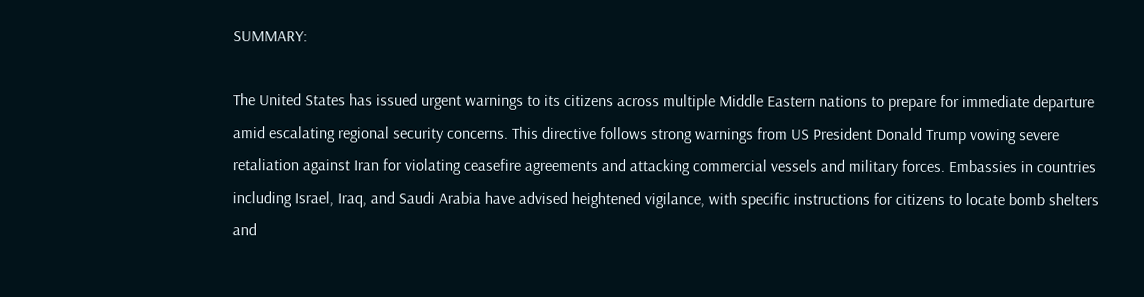SUMMARY:

The United States has issued urgent warnings to its citizens across multiple Middle Eastern nations to prepare for immediate departure amid escalating regional security concerns. This directive follows strong warnings from US President Donald Trump vowing severe retaliation against Iran for violating ceasefire agreements and attacking commercial vessels and military forces. Embassies in countries including Israel, Iraq, and Saudi Arabia have advised heightened vigilance, with specific instructions for citizens to locate bomb shelters and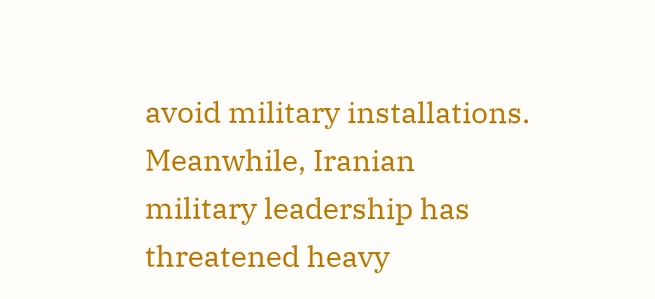avoid military installations. Meanwhile, Iranian military leadership has threatened heavy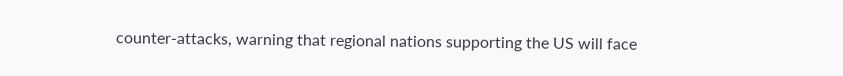counter-attacks, warning that regional nations supporting the US will face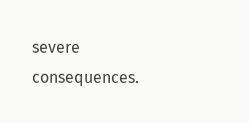severe consequences.